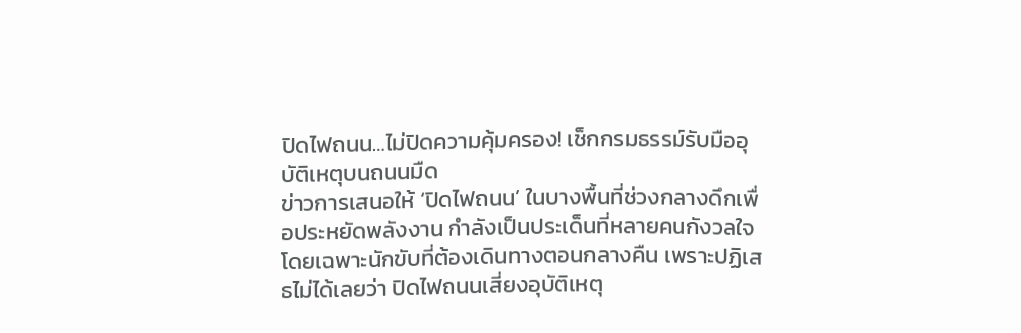ปิดไฟถนน…ไม่ปิดความคุ้มครอง! เช็กกรมธรรม์รับมืออุบัติเหตุบนถนนมืด
ข่าวการเสนอให้ ‘ปิดไฟถนน’ ในบางพื้นที่ช่วงกลางดึกเพื่อประหยัดพลังงาน กำลังเป็นประเด็นที่หลายคนกังวลใจ โดยเฉพาะนักขับที่ต้องเดินทางตอนกลางคืน เพราะปฏิเสธไม่ได้เลยว่า ปิดไฟถนนเสี่ยงอุบัติเหตุ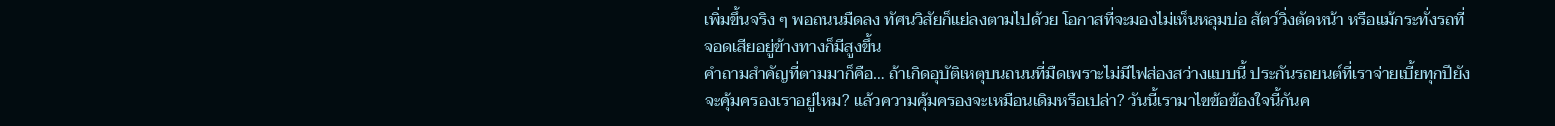เพิ่มขึ้นจริง ๆ พอถนนมืดลง ทัศนวิสัยก็แย่ลงตามไปด้วย โอกาสที่จะมองไม่เห็นหลุมบ่อ สัตว์วิ่งตัดหน้า หรือแม้กระทั่งรถที่จอดเสียอยู่ข้างทางก็มีสูงขึ้น
คำถามสำคัญที่ตามมาก็คือ… ถ้าเกิดอุบัติเหตุบนถนนที่มืดเพราะไม่มีไฟส่องสว่างแบบนี้ ประกันรถยนต์ที่เราจ่ายเบี้ยทุกปียังจะคุ้มครองเราอยู่ไหม? แล้วความคุ้มครองจะเหมือนเดิมหรือเปล่า? วันนี้เรามาไขข้อข้องใจนี้กันค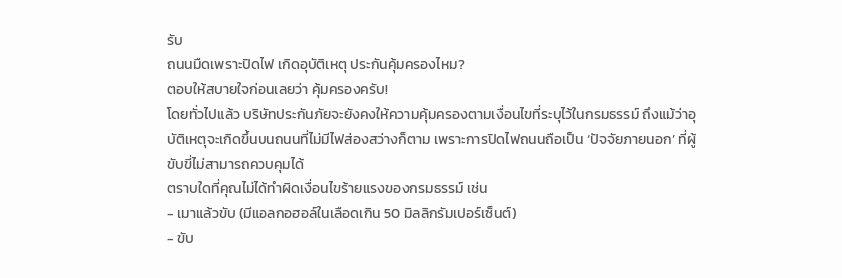รับ
ถนนมืดเพราะปิดไฟ เกิดอุบัติเหตุ ประกันคุ้มครองไหม?
ตอบให้สบายใจก่อนเลยว่า คุ้มครองครับ!
โดยทั่วไปแล้ว บริษัทประกันภัยจะยังคงให้ความคุ้มครองตามเงื่อนไขที่ระบุไว้ในกรมธรรม์ ถึงแม้ว่าอุบัติเหตุจะเกิดขึ้นบนถนนที่ไม่มีไฟส่องสว่างก็ตาม เพราะการปิดไฟถนนถือเป็น ‘ปัจจัยภายนอก’ ที่ผู้ขับขี่ไม่สามารถควบคุมได้
ตราบใดที่คุณไม่ได้ทำผิดเงื่อนไขร้ายแรงของกรมธรรม์ เช่น
- เมาแล้วขับ (มีแอลกอฮอล์ในเลือดเกิน 50 มิลลิกรัมเปอร์เซ็นต์)
- ขับ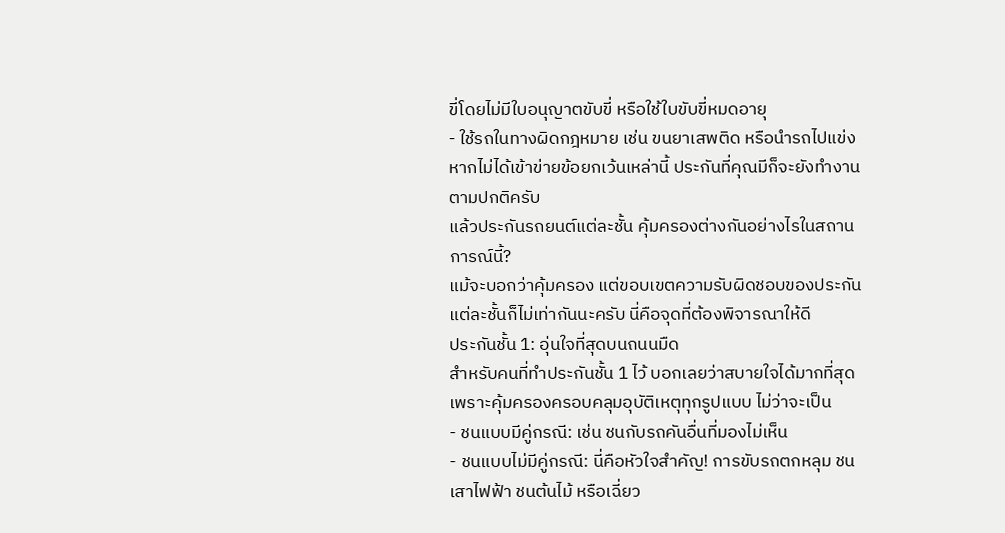ขี่โดยไม่มีใบอนุญาตขับขี่ หรือใช้ใบขับขี่หมดอายุ
- ใช้รถในทางผิดกฎหมาย เช่น ขนยาเสพติด หรือนำรถไปแข่ง
หากไม่ได้เข้าข่ายข้อยกเว้นเหล่านี้ ประกันที่คุณมีก็จะยังทำงานตามปกติครับ
แล้วประกันรถยนต์แต่ละชั้น คุ้มครองต่างกันอย่างไรในสถานการณ์นี้?
แม้จะบอกว่าคุ้มครอง แต่ขอบเขตความรับผิดชอบของประกันแต่ละชั้นก็ไม่เท่ากันนะครับ นี่คือจุดที่ต้องพิจารณาให้ดี
ประกันชั้น 1: อุ่นใจที่สุดบนถนนมืด
สำหรับคนที่ทำประกันชั้น 1 ไว้ บอกเลยว่าสบายใจได้มากที่สุด เพราะคุ้มครองครอบคลุมอุบัติเหตุทุกรูปแบบ ไม่ว่าจะเป็น
- ชนแบบมีคู่กรณี: เช่น ชนกับรถคันอื่นที่มองไม่เห็น
- ชนแบบไม่มีคู่กรณี: นี่คือหัวใจสำคัญ! การขับรถตกหลุม ชนเสาไฟฟ้า ชนต้นไม้ หรือเฉี่ยว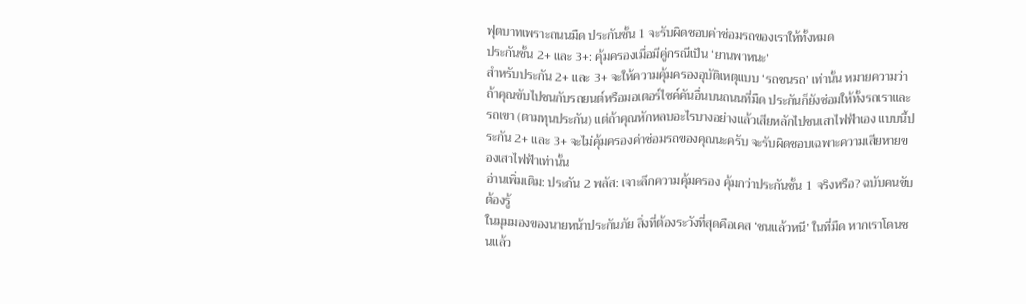ฟุตบาทเพราะถนนมืด ประกันชั้น 1 จะรับผิดชอบค่าซ่อมรถของเราให้ทั้งหมด
ประกันชั้น 2+ และ 3+: คุ้มครองเมื่อมีคู่กรณีเป็น ‘ยานพาหนะ’
สำหรับประกัน 2+ และ 3+ จะให้ความคุ้มครองอุบัติเหตุแบบ ‘รถชนรถ’ เท่านั้น หมายความว่า ถ้าคุณขับไปชนกับรถยนต์หรือมอเตอร์ไซค์คันอื่นบนถนนที่มืด ประกันก็ยังซ่อมให้ทั้งรถเราและรถเขา (ตามทุนประกัน) แต่ถ้าคุณหักหลบอะไรบางอย่างแล้วเสียหลักไปชนเสาไฟฟ้าเอง แบบนี้ประกัน 2+ และ 3+ จะไม่คุ้มครองค่าซ่อมรถของคุณนะครับ จะรับผิดชอบเฉพาะความเสียหายของเสาไฟฟ้าเท่านั้น
อ่านเพิ่มเติม: ประกัน 2 พลัส: เจาะลึกความคุ้มครอง คุ้มกว่าประกันชั้น 1 จริงหรือ? ฉบับคนขับต้องรู้
ในมุมมองของนายหน้าประกันภัย สิ่งที่ต้องระวังที่สุดคือเคส ‘ชนแล้วหนี’ ในที่มืด หากเราโดนชนแล้ว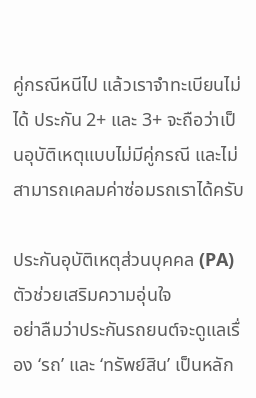คู่กรณีหนีไป แล้วเราจำทะเบียนไม่ได้ ประกัน 2+ และ 3+ จะถือว่าเป็นอุบัติเหตุแบบไม่มีคู่กรณี และไม่สามารถเคลมค่าซ่อมรถเราได้ครับ

ประกันอุบัติเหตุส่วนบุคคล (PA) ตัวช่วยเสริมความอุ่นใจ
อย่าลืมว่าประกันรถยนต์จะดูแลเรื่อง ‘รถ’ และ ‘ทรัพย์สิน’ เป็นหลัก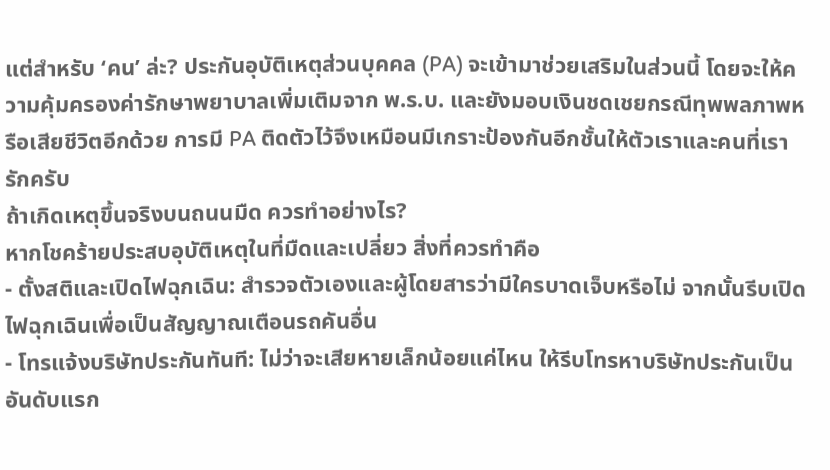แต่สำหรับ ‘คน’ ล่ะ? ประกันอุบัติเหตุส่วนบุคคล (PA) จะเข้ามาช่วยเสริมในส่วนนี้ โดยจะให้ความคุ้มครองค่ารักษาพยาบาลเพิ่มเติมจาก พ.ร.บ. และยังมอบเงินชดเชยกรณีทุพพลภาพหรือเสียชีวิตอีกด้วย การมี PA ติดตัวไว้จึงเหมือนมีเกราะป้องกันอีกชั้นให้ตัวเราและคนที่เรารักครับ
ถ้าเกิดเหตุขึ้นจริงบนถนนมืด ควรทำอย่างไร?
หากโชคร้ายประสบอุบัติเหตุในที่มืดและเปลี่ยว สิ่งที่ควรทำคือ
- ตั้งสติและเปิดไฟฉุกเฉิน: สำรวจตัวเองและผู้โดยสารว่ามีใครบาดเจ็บหรือไม่ จากนั้นรีบเปิดไฟฉุกเฉินเพื่อเป็นสัญญาณเตือนรถคันอื่น
- โทรแจ้งบริษัทประกันทันที: ไม่ว่าจะเสียหายเล็กน้อยแค่ไหน ให้รีบโทรหาบริษัทประกันเป็นอันดับแรก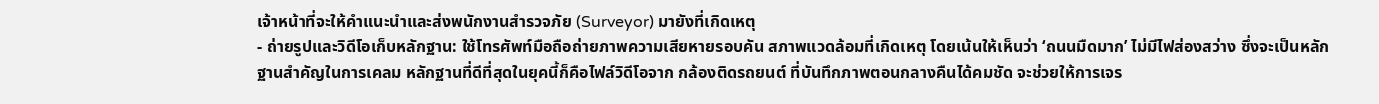เจ้าหน้าที่จะให้คำแนะนำและส่งพนักงานสำรวจภัย (Surveyor) มายังที่เกิดเหตุ
- ถ่ายรูปและวิดีโอเก็บหลักฐาน: ใช้โทรศัพท์มือถือถ่ายภาพความเสียหายรอบคัน สภาพแวดล้อมที่เกิดเหตุ โดยเน้นให้เห็นว่า ‘ถนนมืดมาก’ ไม่มีไฟส่องสว่าง ซึ่งจะเป็นหลักฐานสำคัญในการเคลม หลักฐานที่ดีที่สุดในยุคนี้ก็คือไฟล์วิดีโอจาก กล้องติดรถยนต์ ที่บันทึกภาพตอนกลางคืนได้คมชัด จะช่วยให้การเจร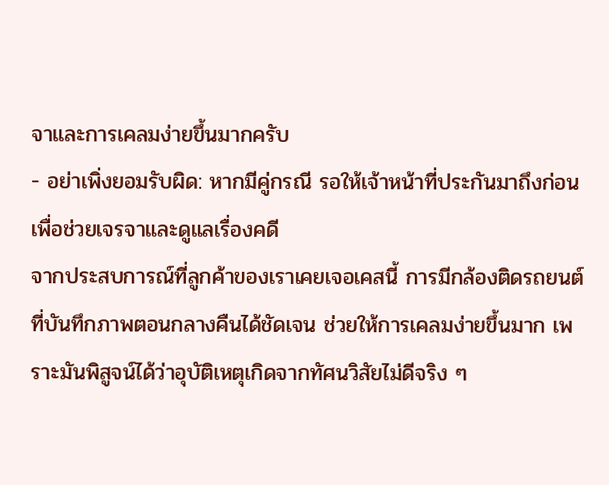จาและการเคลมง่ายขึ้นมากครับ
- อย่าเพิ่งยอมรับผิด: หากมีคู่กรณี รอให้เจ้าหน้าที่ประกันมาถึงก่อน เพื่อช่วยเจรจาและดูแลเรื่องคดี
จากประสบการณ์ที่ลูกค้าของเราเคยเจอเคสนี้ การมีกล้องติดรถยนต์ที่บันทึกภาพตอนกลางคืนได้ชัดเจน ช่วยให้การเคลมง่ายขึ้นมาก เพราะมันพิสูจน์ได้ว่าอุบัติเหตุเกิดจากทัศนวิสัยไม่ดีจริง ๆ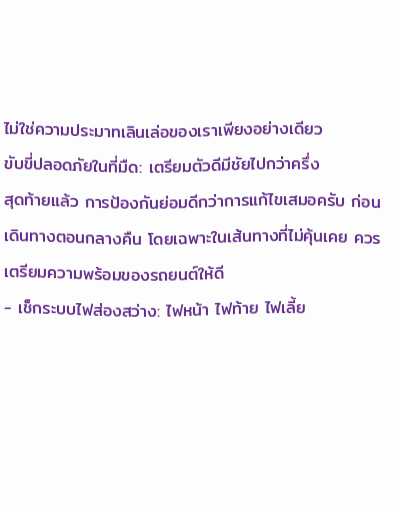ไม่ใช่ความประมาทเลินเล่อของเราเพียงอย่างเดียว
ขับขี่ปลอดภัยในที่มืด: เตรียมตัวดีมีชัยไปกว่าครึ่ง
สุดท้ายแล้ว การป้องกันย่อมดีกว่าการแก้ไขเสมอครับ ก่อนเดินทางตอนกลางคืน โดยเฉพาะในเส้นทางที่ไม่คุ้นเคย ควรเตรียมความพร้อมของรถยนต์ให้ดี
- เช็กระบบไฟส่องสว่าง: ไฟหน้า ไฟท้าย ไฟเลี้ย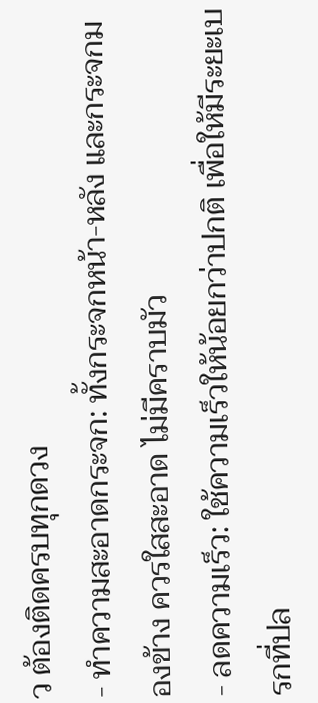ว ต้องติดครบทุกดวง
- ทำความสะอาดกระจก: ทั้งกระจกหน้า-หลัง และกระจกมองข้าง ควรใสสะอาด ไม่มีคราบมัว
- ลดความเร็ว: ใช้ความเร็วให้น้อยกว่าปกติ เพื่อให้มีระยะเบรกที่ปล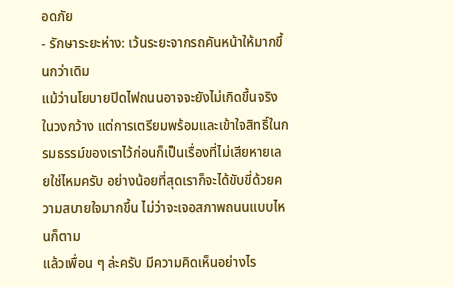อดภัย
- รักษาระยะห่าง: เว้นระยะจากรถคันหน้าให้มากขึ้นกว่าเดิม
แม้ว่านโยบายปิดไฟถนนอาจจะยังไม่เกิดขึ้นจริงในวงกว้าง แต่การเตรียมพร้อมและเข้าใจสิทธิ์ในกรมธรรม์ของเราไว้ก่อนก็เป็นเรื่องที่ไม่เสียหายเลยใช่ไหมครับ อย่างน้อยที่สุดเราก็จะได้ขับขี่ด้วยความสบายใจมากขึ้น ไม่ว่าจะเจอสภาพถนนแบบไหนก็ตาม
แล้วเพื่อน ๆ ล่ะครับ มีความคิดเห็นอย่างไร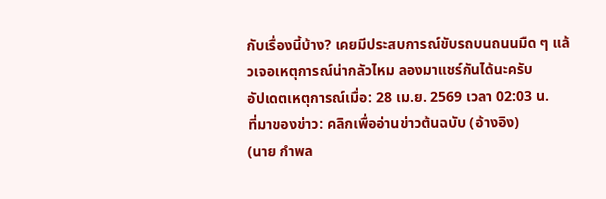กับเรื่องนี้บ้าง? เคยมีประสบการณ์ขับรถบนถนนมืด ๆ แล้วเจอเหตุการณ์น่ากลัวไหม ลองมาแชร์กันได้นะครับ
อัปเดตเหตุการณ์เมื่อ: 28 เม.ย. 2569 เวลา 02:03 น.
ที่มาของข่าว: คลิกเพื่ออ่านข่าวต้นฉบับ (อ้างอิง)
(นาย กำพล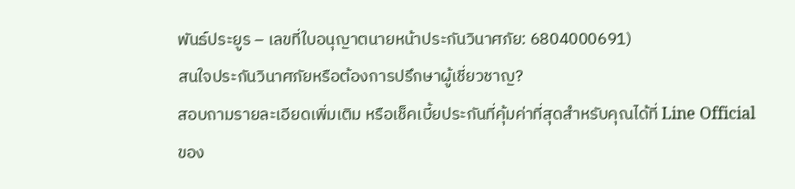พันธ์ประยูร – เลขที่ใบอนุญาตนายหน้าประกันวินาศภัย: 6804000691)
สนใจประกันวินาศภัยหรือต้องการปรึกษาผู้เชี่ยวชาญ?
สอบถามรายละเอียดเพิ่มเติม หรือเช็คเบี้ยประกันที่คุ้มค่าที่สุดสำหรับคุณได้ที่ Line Official ของ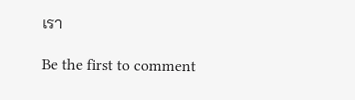เรา

Be the first to comment